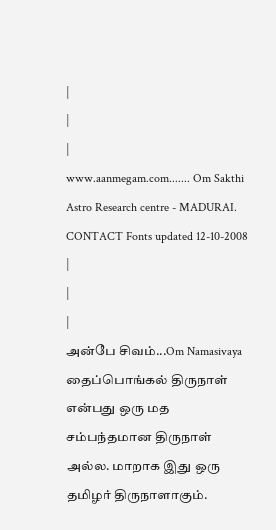|
|
|
www.aanmegam.com....... Om Sakthi Astro Research centre - MADURAI. CONTACT Fonts updated 12-10-2008 |
|
|
அன்பே சிவம்...Om Namasivaya
தைப்பொங்கல் திருநாள்
என்பது ஒரு மத சம்பந்தமான திருநாள் அல்ல. மாறாக இது ஒரு
தமிழர் திருநாளாகும்.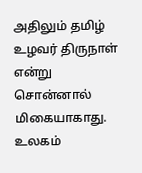அதிலும் தமிழ் உழவர் திருநாள் என்று
சொன்னால் மிகையாகாது. உலகம்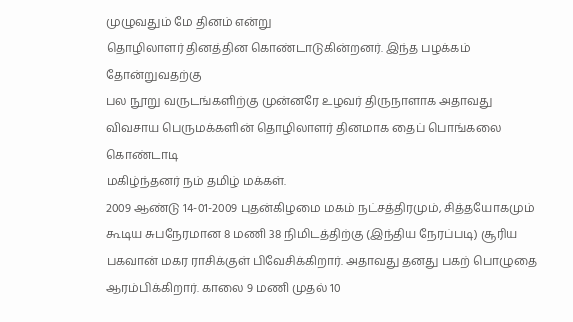முழுவதும் மே தினம் என்று
தொழிலாளர் தினத்தின கொண்டாடுகின்றனர். இந்த பழக்கம் தோன்றுவதற்கு
பல நூறு வருடங்களிற்கு முன்னரே உழவர் திருநாளாக அதாவது
விவசாய பெருமக்களின் தொழிலாளர் தினமாக தைப் பொங்கலை கொண்டாடி
மகிழ்ந்தனர் நம் தமிழ் மக்கள்.
2009 ஆண்டு 14-01-2009 புதன்கிழமை மகம் நட்சத்திரமும், சித்தயோகமும் கூடிய சுபநேரமான 8 மணி 38 நிமிடத்திற்கு (இந்திய நேரப்படி) சூரிய பகவான் மகர ராசிக்குள் பிவேசிக்கிறார். அதாவது தனது பகற் பொழுதை ஆரம்பிக்கிறார். காலை 9 மணி முதல் 10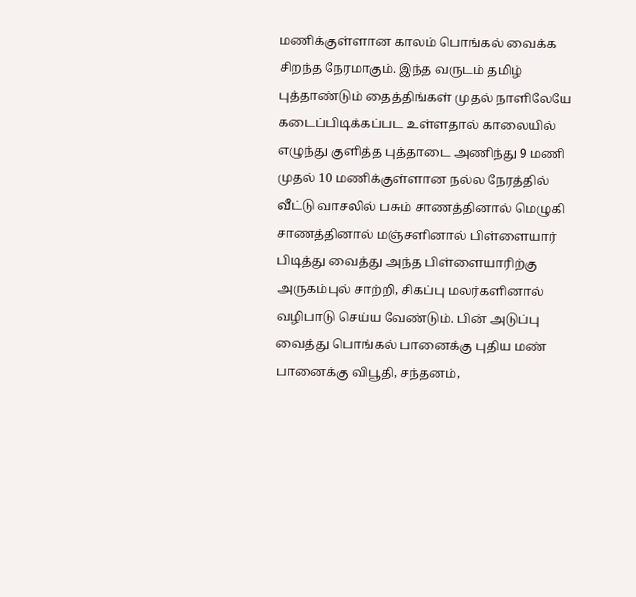மணிக்குள்ளான காலம் பொங்கல் வைக்க சிறந்த நேரமாகும். இந்த வருடம் தமிழ் புத்தாண்டும் தைத்திங்கள் முதல் நாளிலேயே கடைப்பிடிக்கப்பட உள்ளதால் காலையில் எழுந்து குளித்த புத்தாடை அணிந்து 9 மணி முதல் 10 மணிக்குள்ளான நல்ல நேரத்தில் வீட்டு வாசலில் பசும் சாணத்தினால் மெழுகி சாணத்தினால் மஞ்சளினால் பிள்ளையார் பிடித்து வைத்து அந்த பிள்ளையாரிற்கு அருகம்புல் சாற்றி, சிகப்பு மலர்களினால் வழிபாடு செய்ய வேண்டும். பின் அடுப்பு வைத்து பொங்கல் பானைக்கு புதிய மண் பானைக்கு விபூதி, சந்தனம்,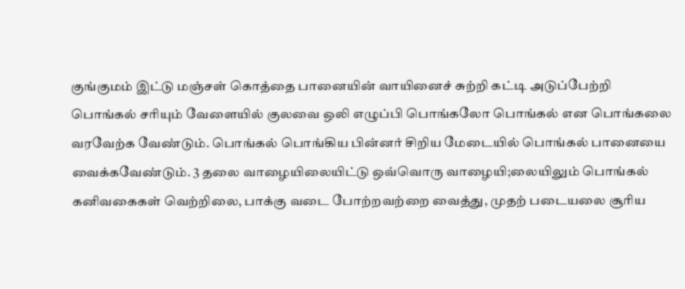குங்குமம் இட்டு மஞ்சள் கொத்தை பானையின் வாயினைச் சுற்றி கட்டி அடுப்பேற்றி பொங்கல் சரியும் வேளையில் குலவை ஒலி எழுப்பி பொங்கலோ பொங்கல் என பொங்கலை வரவேற்க வேண்டும். பொங்கல் பொங்கிய பின்னர் சிறிய மேடையில் பொங்கல் பானையை வைக்கவேண்டும். 3 தலை வாழையிலையிட்டு ஒவ்வொரு வாழையி;லையிலும் பொங்கல் கனிவகைகள் வெற்றிலை, பாக்கு வடை போற்றவற்றை வைத்து, முதற் படையலை சூரிய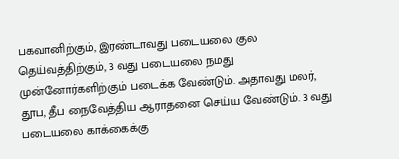பகவானிற்கும், இரண்டாவது படையலை குல தெய்வத்திற்கும், 3 வது படையலை நமது முன்னோர்களிற்கும் படைக்க வேண்டும். அதாவது மலர், தூப, தீப நைவேத்திய ஆராதனை செய்ய வேண்டும். 3 வது படையலை காக்கைக்கு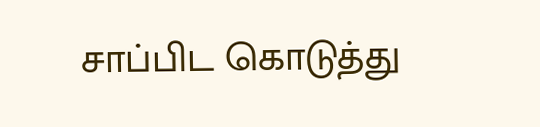சாப்பிட கொடுத்து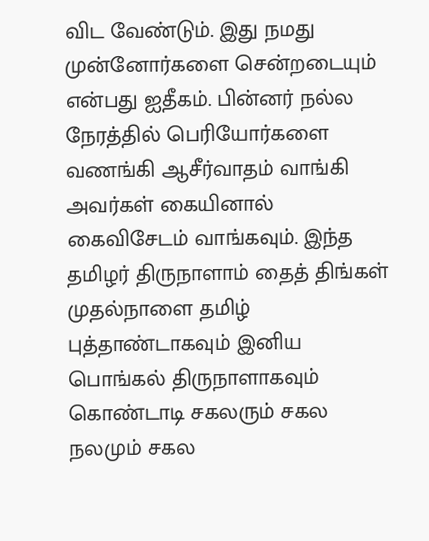விட வேண்டும். இது நமது முன்னோர்களை சென்றடையும் என்பது ஐதீகம். பின்னர் நல்ல நேரத்தில் பெரியோர்களை வணங்கி ஆசீர்வாதம் வாங்கி அவர்கள் கையினால் கைவிசேடம் வாங்கவும். இந்த தமிழர் திருநாளாம் தைத் திங்கள் முதல்நாளை தமிழ் புத்தாண்டாகவும் இனிய பொங்கல் திருநாளாகவும் கொண்டாடி சகலரும் சகல நலமும் சகல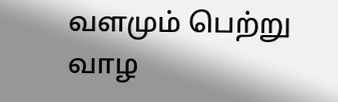வளமும் பெற்று வாழ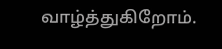வாழ்த்துகிறோம்.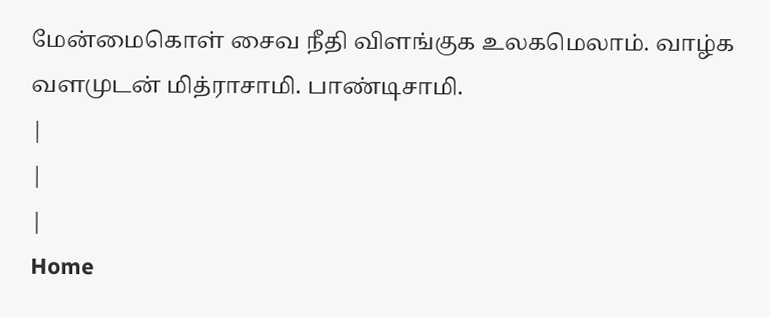மேன்மைகொள் சைவ நீதி விளங்குக உலகமெலாம். வாழ்க வளமுடன் மித்ராசாமி. பாண்டிசாமி.
|
|
|
Home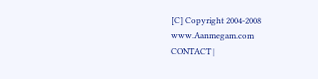[C] Copyright 2004-2008
www.Aanmegam.com
CONTACT |